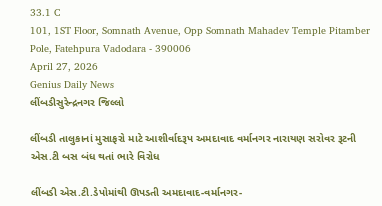33.1 C
101, 1ST Floor, Somnath Avenue, Opp Somnath Mahadev Temple Pitamber Pole, Fatehpura Vadodara - 390006
April 27, 2026
Genius Daily News
લીંબડીસુરેન્દ્રનગર જિલ્લો

લીંબડી તાલુકાનાં મુસાફરો માટે આશીર્વાદરૂપ અમદાવાદ વર્માનગર નારાયણ સરોવર રૂટની એસ.ટી બસ બંધ થતાં ભારે વિરોધ

લીંબડી એસ.ટી.ડેપોમાંથી ઊપડતી અમદાવાદ-વર્માનગર-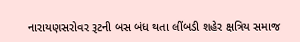નારાયણસરોવર રૂટની બસ બંધ થતા લીંબડી શહેર ક્ષત્રિય સમાજ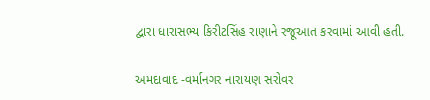દ્વારા ધારાસભ્ય કિરીટસિંહ રાણાને રજૂઆત કરવામાં આવી હતી.

અમદાવાદ -વર્માનગર નારાયણ સરોવર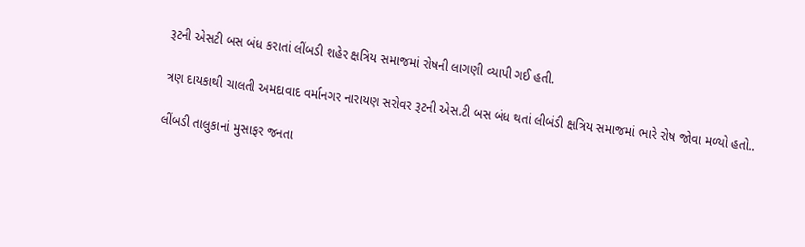રૂટની એસટી બસ બંધ કરાતાં લીંબડી શહેર ક્ષત્રિય સમાજમાં રોષની લાગણી વ્યાપી ગઈ હતી.

ત્રણ દાયકાથી ચાલતી અમદાવાદ વર્માનગર નારાયણ સરોવર રૂટની એસ.ટી બસ બંધ થતાં લીબંડી ક્ષત્રિય સમાજમાં ભારે રોષ જોવા મળ્યો હતો..

લીંબડી તાલુકાનાં મુસાફર જનતા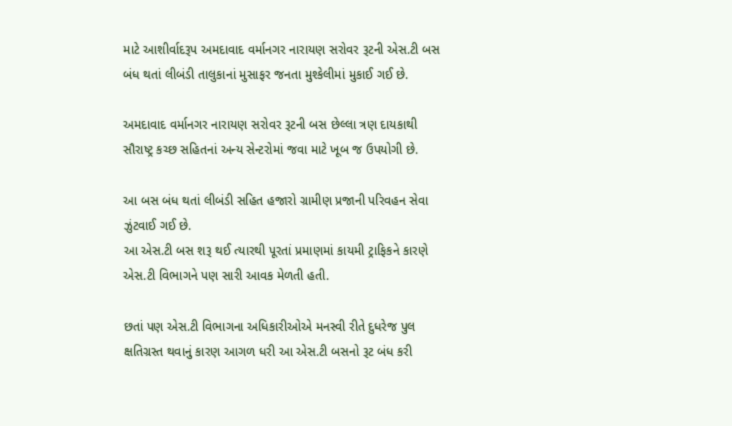માટે આશીર્વાદરૂપ અમદાવાદ વર્માનગર નારાયણ સરોવર રૂટની એસ.ટી બસ બંધ થતાં લીબંડી તાલુકાનાં મુસાફર જનતા મુશ્કેલીમાં મુકાઈ ગઈ છે.

અમદાવાદ વર્માનગર નારાયણ સરોવર રૂટની બસ છેલ્લા ત્રણ દાયકાથી સૌરાષ્ટ્ર કચ્છ સહિતનાં અન્ય સેન્ટરોમાં જવા માટે ખૂબ જ ઉપયોગી છે.

આ બસ બંધ થતાં લીબંડી સહિત હજારો ગ્રામીણ પ્રજાની પરિવહન સેવા ઝુંટવાઈ ગઈ છે.
આ એસ.ટી બસ શરૂ થઈ ત્યારથી પૂરતાં પ્રમાણમાં કાયમી ટ્રાફિકને કારણે એસ.ટી વિભાગને પણ સારી આવક મેળતી હતી.

છતાં પણ એસ.ટી વિભાગના અધિકારીઓએ મનસ્વી રીતે દુધરેજ પુલ ક્ષતિગ્રસ્ત થવાનું કારણ આગળ ધરી આ એસ.ટી બસનો રૂટ બંધ કરી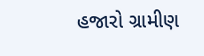હજારો ગ્રામીણ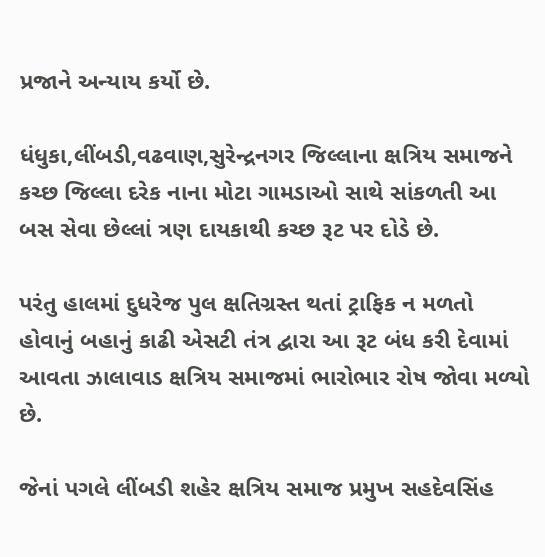પ્રજાને અન્યાય કર્યો છે.

ધંધુકા,લીંબડી,વઢવાણ,સુરેન્દ્રનગર જિલ્લાના ક્ષત્રિય સમાજને કચ્છ જિલ્લા દરેક નાના મોટા ગામડાઓ સાથે સાંકળતી આ બસ સેવા છેલ્લાં ત્રણ દાયકાથી કચ્છ રૂટ પર દોડે છે.

પરંતુ હાલમાં દુધરેજ પુલ ક્ષતિગ્રસ્ત થતાં ટ્રાફિક ન મળતો હોવાનું બહાનું કાઢી એસટી તંત્ર દ્વારા આ રૂટ બંધ કરી દેવામાં આવતા ઝાલાવાડ ક્ષત્રિય સમાજમાં ભારોભાર રોષ જોવા મળ્યો છે.

જેનાં પગલે લીંબડી શહેર ક્ષત્રિય સમાજ પ્રમુખ સહદેવસિંહ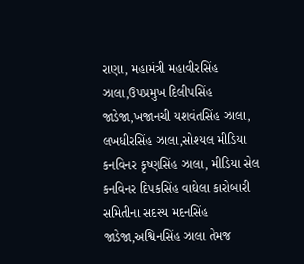રાણા, મહામંત્રી મહાવીરસિંહ ઝાલા,ઉપપ્રમુખ દિલીપસિંહ જાડેજા,ખજાનચી યશવંતસિંહ ઝાલા, લખધીરસિંહ ઝાલા,સોશ્યલ મીડિયા કનવિનર કૃષ્ણસિંહ ઝાલા, મીડિયા સેલ કનવિનર દિપકસિંહ વાઘેલા કારોબારી સમિતીના સદસ્ય મદનસિંહ જાડેજા,અશ્વિનસિંહ ઝાલા તેમજ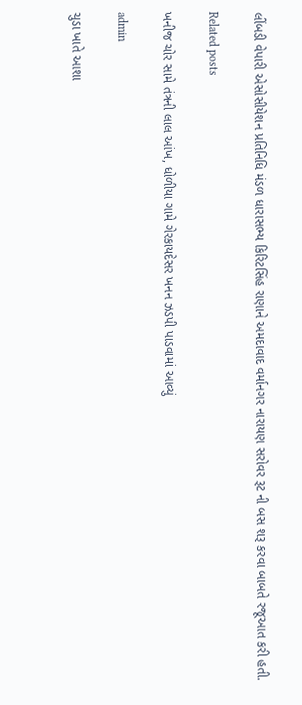લીંબડી વેપારી એસોસીયેશન પ્રતિનિધિ મંડળ ધારાસભ્ય કિરિટસિંહ રાણાને અમદાવાદ વર્માનગર નારાયણ સરોવર રૂટ ની બસ શરૂ કરવા બાબતે રજૂઆત કરી હતી.

Related posts

ખનીજ ચોર સામે તંત્રની લાલ આંખ, ધોળીયા ગામે ગેરકાયદેસર ખનન ઝડપી પાડવામાં આવ્યું

admin

ચુડા ખાતે આશા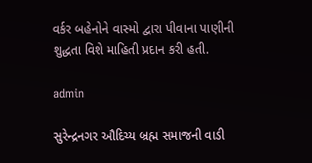વર્કર બહેનોને વાસ્મો દ્વારા પીવાના પાણીની શુદ્ધતા વિશે માહિતી પ્રદાન કરી હતી.

admin

સુરેન્દ્રનગર ઔદિચ્ય બ્રહ્મ સમાજની વાડી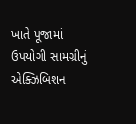ખાતે પૂજામાં ઉપયોગી સામગ્રીનું એક્ઝિબિશન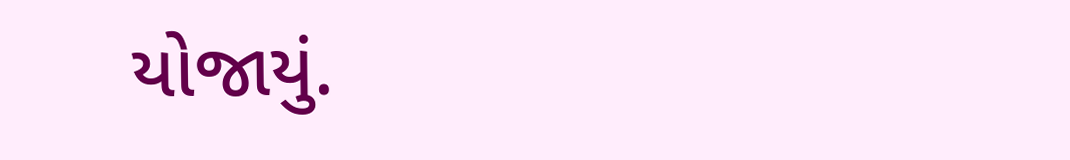યોજાયું.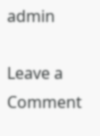admin

Leave a Comment